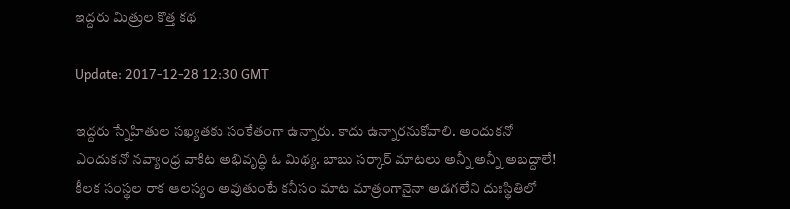ఇద్ద‌రు మిత్రుల కొత్త క‌థ‌

Update: 2017-12-28 12:30 GMT

ఇద్ద‌రు స్నేహితుల స‌ఖ్య‌త‌కు సంకేతంగా ఉన్నారు. కాదు ఉన్నార‌నుకోవాలి. అందుక‌నో ఎందుక‌నో న‌వ్యాంధ్ర వాకిట అభివృద్ధి ఓ మిథ్య‌. బాబు స‌ర్కార్ మాట‌లు అన్నీ అన్నీ అబ‌ద్దాలే! కీల‌క సంస్థల రాక ఆల‌స్యం అవుతుంటే క‌నీసం మాట మాత్రంగానైనా అడ‌గ‌లేని దుఃస్థితిలో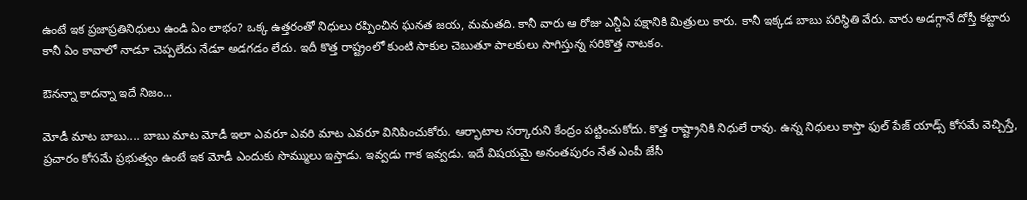ఉంటే ఇక ప్ర‌జాప్ర‌తినిధులు ఉండి ఏం లాభం? ఒక్క ఉత్త‌రంతో నిధులు ర‌ప్పించిన ఘ‌న‌త జ‌య‌, మమ‌త‌ది. కానీ వారు ఆ రోజు ఎన్డీఏ ప‌క్షానికి మిత్రులు కారు. కానీ ఇక్క‌డ బాబు ప‌రిస్థితి వేరు. వారు అడ‌గ్గానే దోస్తీ క‌ట్టారు కానీ ఏం కావాలో నాడూ చెప్ప‌లేదు నేడూ అడ‌గ‌డం లేదు. ఇదీ కొత్త రాష్ట్రంలో కుంటి సాకుల చెబుతూ పాల‌కులు సాగిస్తున్న స‌రికొత్త నాట‌కం.

ఔన‌న్నా కాద‌న్నా ఇదే నిజం...

మోడీ మాట బాబు.... బాబు మాట మోడీ ఇలా ఎవ‌రూ ఎవ‌రి మాట ఎవ‌రూ వినిపించుకోరు. ఆర్భాటాల స‌ర్కారుని కేంద్రం ప‌ట్టించుకోదు. కొత్త రాష్ట్రానికి నిధులే రావు. ఉన్న నిధులు కాస్తా ఫుల్ పేజ్ యాడ్స్ కోస‌మే వెచ్చిస్తే, ప్ర‌చారం కోసమే ప్ర‌భుత్వం ఉంటే ఇక మోడీ ఎందుకు సొమ్ములు ఇస్తాడు. ఇవ్వ‌డు గాక ఇవ్వ‌డు. ఇదే విష‌య‌మై అనంత‌పురం నేత ఎంపీ జేసీ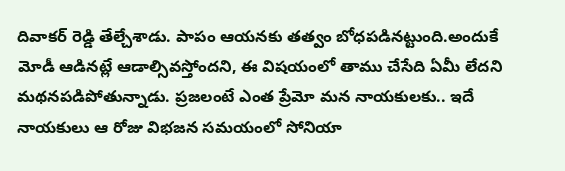దివాక‌ర్ రెడ్డి తేల్చేశాడు. పాపం ఆయ‌న‌కు త‌త్వం బోధ‌ప‌డిన‌ట్టుంది.అందుకే మోడీ ఆడిన‌ట్లే ఆడాల్సివస్తోంద‌ని, ఈ విష‌యంలో తాము చేసేది ఏమీ లేద‌ని మ‌థ‌న‌ప‌డిపోతున్నాడు. ప్ర‌జ‌లంటే ఎంత ప్రేమో మ‌న నాయ‌కుల‌కు.. ఇదే నాయ‌కులు ఆ రోజు విభ‌జన స‌మ‌యంలో సోనియా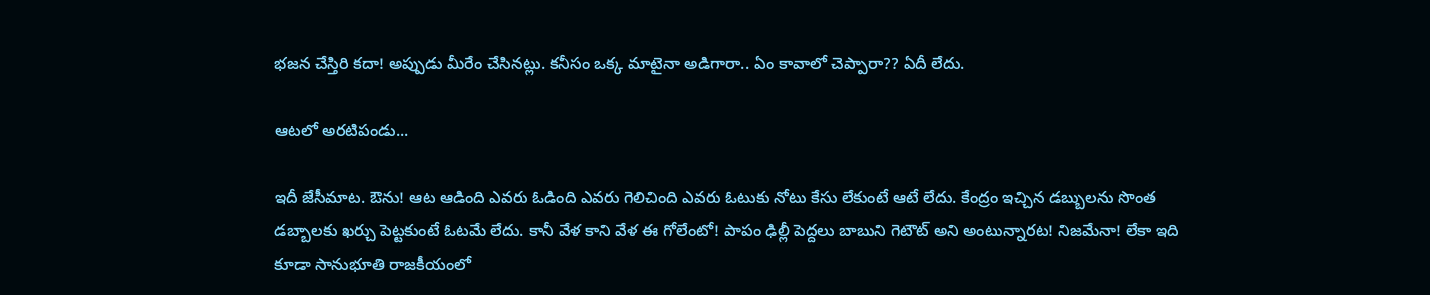భ‌జ‌న చేస్తిరి క‌దా! అప్పుడు మీరేం చేసిన‌ట్లు. క‌నీసం ఒక్క మాటైనా అడిగారా.. ఏం కావాలో చెప్పారా?? ఏదీ లేదు.

ఆట‌లో అర‌టిపండు...

ఇదీ జేసీమాట‌. ఔను! ఆట ఆడింది ఎవ‌రు ఓడింది ఎవ‌రు గెలిచింది ఎవ‌రు ఓటుకు నోటు కేసు లేకుంటే ఆటే లేదు. కేంద్రం ఇచ్చిన డ‌బ్బుల‌ను సొంత డ‌బ్బాల‌కు ఖ‌ర్చు పెట్ట‌కుంటే ఓట‌మే లేదు. కానీ వేళ కాని వేళ ఈ గోలేంటో! పాపం ఢిల్లీ పెద్ద‌లు బాబుని గెటౌట్ అని అంటున్నార‌ట‌! నిజ‌మేనా! లేకా ఇది కూడా సానుభూతి రాజ‌కీయంలో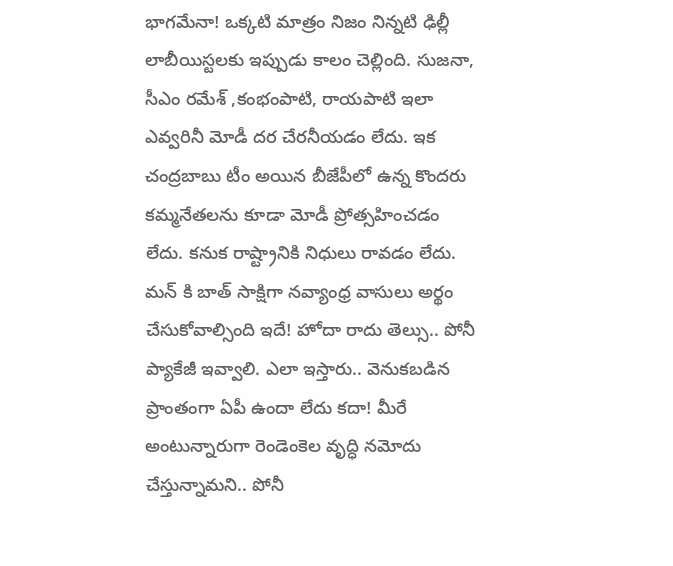భాగ‌మేనా! ఒక్క‌టి మాత్రం నిజం నిన్న‌టి ఢిల్లీ లాబీయిస్ట‌ల‌కు ఇప్పుడు కాలం చెల్లింది. సుజ‌నా, సీఎం ర‌మేశ్ ,కంభంపాటి, రాయ‌పాటి ఇలా ఎవ్వ‌రినీ మోడీ ద‌ర చేర‌నీయడం లేదు. ఇక చంద్ర‌బాబు టీం అయిన బీజేపీలో ఉన్న కొంద‌రు క‌మ్మ‌నేత‌ల‌ను కూడా మోడీ ప్రోత్స‌హించ‌డం లేదు. క‌నుక రాష్ట్రానికి నిధులు రావ‌డం లేదు. మ‌న్ కి బాత్ సాక్షిగా నవ్యాంధ్ర వాసులు అర్థం చేసుకోవాల్సింది ఇదే! హోదా రాదు తెల్సు.. పోనీ ప్యాకేజీ ఇవ్వాలి. ఎలా ఇస్తారు.. వెనుక‌బ‌డిన ప్రాంతంగా ఏపీ ఉందా లేదు క‌దా! మీరే అంటున్నారుగా రెండెంకెల వృద్ధి న‌మోదు చేస్తున్నామ‌ని.. పోనీ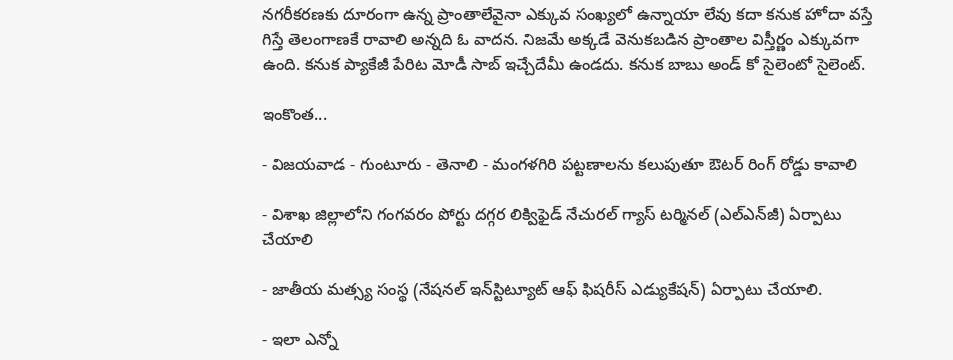న‌గ‌రీక‌ర‌ణ‌కు దూరంగా ఉన్న ప్రాంతాలేవైనా ఎక్కువ సంఖ్య‌లో ఉన్నాయా లేవు క‌దా క‌నుక హోదా వ‌స్తే గిస్తే తెలంగాణకే రావాలి అన్న‌ది ఓ వాద‌న‌. నిజ‌మే అక్క‌డే వెనుక‌బ‌డిన ప్రాంతాల విస్తీర్ణం ఎక్కువ‌గా ఉంది. క‌నుక ప్యాకేజీ పేరిట మోడీ సాబ్ ఇచ్చేదేమీ ఉండ‌దు. క‌నుక బాబు అండ్ కో సైలెంటో సైలెంట్‌.

ఇంకొంత...

- విజయవాడ - గుంటూరు - తెనాలి - మంగళగిరి పట్టణాలను కలుపుతూ ఔటర్‌ రింగ్‌ రోడ్డు కావాలి

- విశాఖ జిల్లాలోని గంగవరం పోర్టు దగ్గర లిక్విఫైడ్‌ నేచురల్‌ గ్యాస్‌ టర్మినల్‌ (ఎల్‌ఎన్‌జీ) ఏర్పాటు చేయాలి

- జాతీయ మత్స్య సంస్థ (నేషనల్‌ ఇన్‌స్టిట్యూట్‌ ఆఫ్‌ ఫిషరీస్‌ ఎడ్యుకేషన్‌) ఏర్పాటు చేయాలి.

- ఇలా ఎన్నో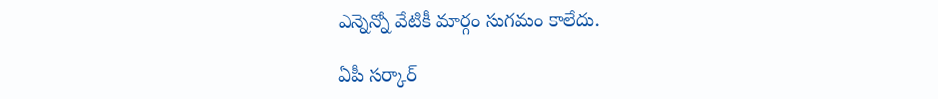ఎన్నెన్నో వేటికీ మార్గం సుగ‌మం కాలేదు.

ఏపీ స‌ర్కార్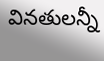విన‌తుల‌న్నీ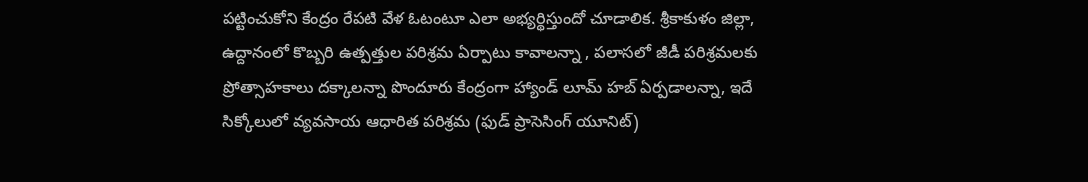ప‌ట్టించుకోని కేంద్రం రేప‌టి వేళ ఓటంటూ ఎలా అభ్య‌ర్థిస్తుందో చూడాలిక‌. శ్రీ‌కాకుళం జిల్లా, ఉద్దానంలో కొబ్బ‌రి ఉత్ప‌త్తుల ప‌రిశ్ర‌మ ఏర్పాటు కావాల‌న్నా , ప‌లాస‌లో జీడీ ప‌రిశ్ర‌మ‌ల‌కు ప్రోత్సాహ‌కాలు ద‌క్కాల‌న్నా పొందూరు కేంద్రంగా హ్యాండ్ లూమ్ హ‌బ్ ఏర్ప‌డాల‌న్నా, ఇదే సిక్కోలులో వ్య‌వ‌సాయ ఆధారిత ప‌రిశ్ర‌మ (ఫుడ్ ప్రాసెసింగ్ యూనిట్‌)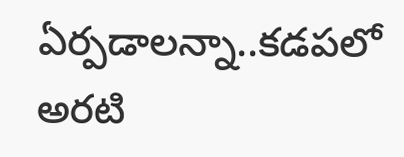ఏర్ప‌డాల‌న్నా..క‌డ‌ప‌లో అర‌టి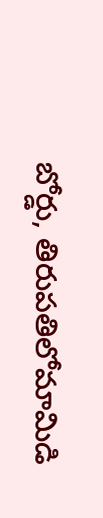బోర్డు, తిరుప‌తిలోమామిడి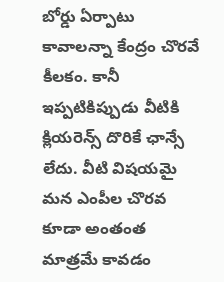బోర్డు ఏర్పాటు కావాల‌న్నా కేంద్రం చొర‌వే కీల‌కం. కానీ ఇప్ప‌టికిప్పుడు వీటికి క్లియ‌రెన్స్ దొరికే ఛాన్సే లేదు. వీటి విష‌య‌మై మ‌న ఎంపీల చొర‌వ కూడా అంతంత మాత్ర‌మే కావ‌డం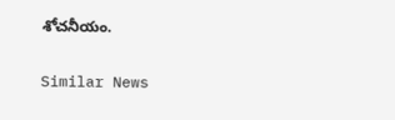శోచనీయం.

Similar News